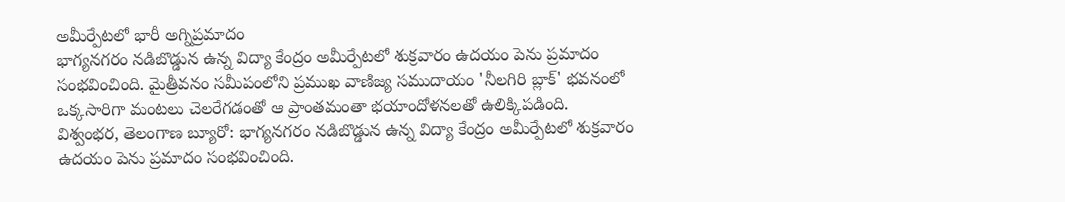అమీర్పేటలో భారీ అగ్నిప్రమాదం
భాగ్యనగరం నడిబొడ్డున ఉన్న విద్యా కేంద్రం అమీర్పేటలో శుక్రవారం ఉదయం పెను ప్రమాదం సంభవించింది. మైత్రీవనం సమీపంలోని ప్రముఖ వాణిజ్య సముదాయం 'నీలగిరి బ్లాక్' భవనంలో ఒక్కసారిగా మంటలు చెలరేగడంతో ఆ ప్రాంతమంతా భయాందోళనలతో ఉలిక్కిపడింది.
విశ్వంభర, తెలంగాణ బ్యూరో: భాగ్యనగరం నడిబొడ్డున ఉన్న విద్యా కేంద్రం అమీర్పేటలో శుక్రవారం ఉదయం పెను ప్రమాదం సంభవించింది.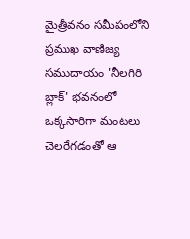మైత్రీవనం సమీపంలోని ప్రముఖ వాణిజ్య సముదాయం 'నీలగిరి బ్లాక్' భవనంలో ఒక్కసారిగా మంటలు చెలరేగడంతో ఆ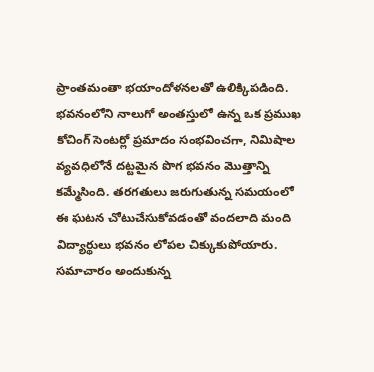ప్రాంతమంతా భయాందోళనలతో ఉలిక్కిపడింది. భవనంలోని నాలుగో అంతస్తులో ఉన్న ఒక ప్రముఖ కోచింగ్ సెంటర్లో ప్రమాదం సంభవించగా, నిమిషాల వ్యవధిలోనే దట్టమైన పొగ భవనం మొత్తాన్ని కమ్మేసింది. తరగతులు జరుగుతున్న సమయంలో ఈ ఘటన చోటుచేసుకోవడంతో వందలాది మంది విద్యార్థులు భవనం లోపల చిక్కుకుపోయారు. సమాచారం అందుకున్న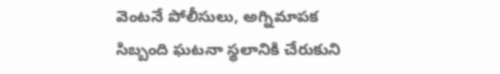వెంటనే పోలీసులు, అగ్నిమాపక సిబ్బంది ఘటనా స్థలానికి చేరుకుని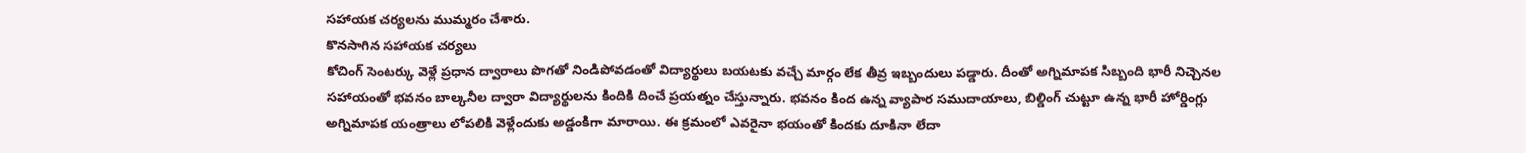సహాయక చర్యలను ముమ్మరం చేశారు.
కొనసాగిన సహాయక చర్యలు
కోచింగ్ సెంటర్కు వెళ్లే ప్రధాన ద్వారాలు పొగతో నిండిపోవడంతో విద్యార్థులు బయటకు వచ్చే మార్గం లేక తీవ్ర ఇబ్బందులు పడ్డారు. దీంతో అగ్నిమాపక సిబ్బంది భారీ నిచ్చెనల సహాయంతో భవనం బాల్కనీల ద్వారా విద్యార్థులను కిందికి దించే ప్రయత్నం చేస్తున్నారు. భవనం కింద ఉన్న వ్యాపార సముదాయాలు, బిల్డింగ్ చుట్టూ ఉన్న భారీ హోర్డింగ్లు అగ్నిమాపక యంత్రాలు లోపలికి వెళ్లేందుకు అడ్డంకిగా మారాయి. ఈ క్రమంలో ఎవరైనా భయంతో కిందకు దూకినా లేదా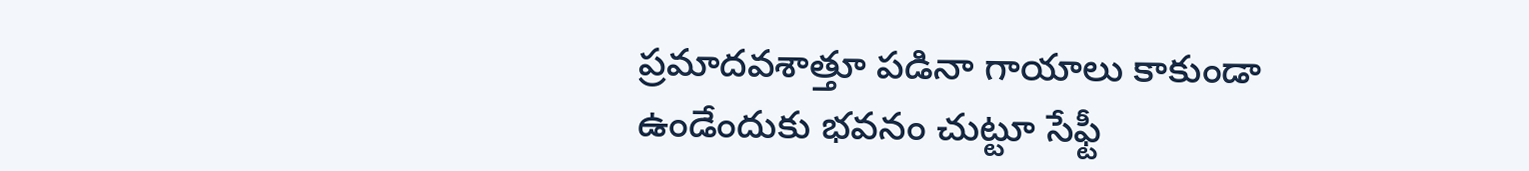ప్రమాదవశాత్తూ పడినా గాయాలు కాకుండా ఉండేందుకు భవనం చుట్టూ సేఫ్టీ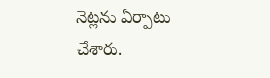నెట్లను ఏర్పాటు చేశారు.